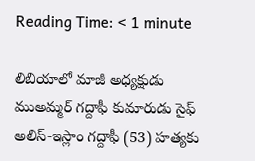Reading Time: < 1 minute

లిబియాలో మాజీ అధ్యక్షుడు ముఅమ్మర్ గద్దాఫీ కుమారుడు సైఫ్ అలిస్‑ఇస్లాం గద్దాఫీ (53) హత్యకు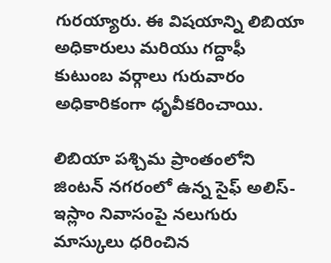గురయ్యారు. ఈ విషయాన్ని లిబియా అధికారులు మరియు గద్దాఫీ కుటుంబ వర్గాలు గురువారం అధికారికంగా ధృవీకరించాయి.

లిబియా పశ్చిమ ప్రాంతంలోని జింటన్ నగరంలో ఉన్న సైఫ్ అలిస్-ఇస్లాం నివాసంపై నలుగురు మాస్కులు ధరించిన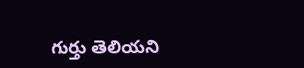గుర్తు తెలియని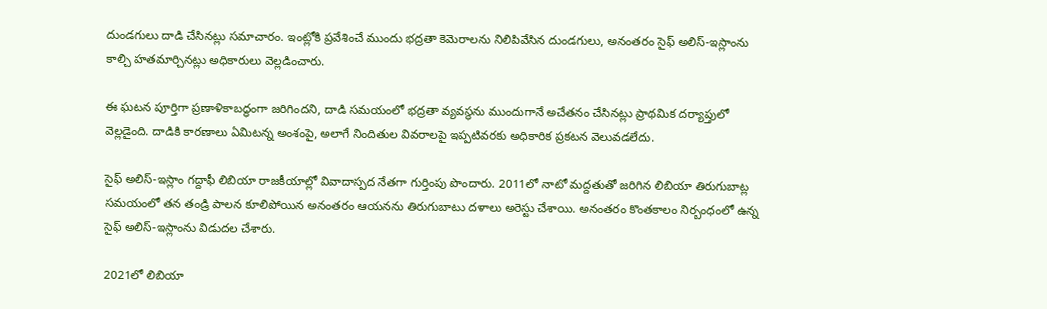దుండగులు దాడి చేసినట్లు సమాచారం. ఇంట్లోకి ప్రవేశించే ముందు భద్రతా కెమెరాలను నిలిపివేసిన దుండగులు, అనంతరం సైఫ్ అలిస్-ఇస్లాంను కాల్చి హతమార్చినట్లు అధికారులు వెల్లడించారు.

ఈ ఘటన పూర్తిగా ప్రణాళికాబద్ధంగా జరిగిందని, దాడి సమయంలో భద్రతా వ్యవస్థను ముందుగానే అచేతనం చేసినట్లు ప్రాథమిక దర్యాప్తులో వెల్లడైంది. దాడికి కారణాలు ఏమిటన్న అంశంపై, అలాగే నిందితుల వివరాలపై ఇప్పటివరకు అధికారిక ప్రకటన వెలువడలేదు.

సైఫ్ అలిస్-ఇస్లాం గద్దాఫీ లిబియా రాజకీయాల్లో వివాదాస్పద నేతగా గుర్తింపు పొందారు. 2011లో నాటో మద్దతుతో జరిగిన లిబియా తిరుగుబాట్ల సమయంలో తన తండ్రి పాలన కూలిపోయిన అనంతరం ఆయనను తిరుగుబాటు దళాలు అరెస్టు చేశాయి. అనంతరం కొంతకాలం నిర్బంధంలో ఉన్న సైఫ్ అలిస్-ఇస్లాంను విడుదల చేశారు.

2021లో లిబియా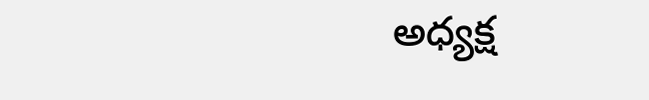అధ్యక్ష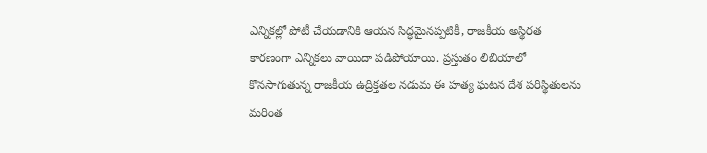ఎన్నికల్లో పోటీ చేయడానికి ఆయన సిద్ధమైనప్పటికీ, రాజకీయ అస్థిరత కారణంగా ఎన్నికలు వాయిదా పడిపోయాయి. ప్రస్తుతం లిబియాలో కొనసాగుతున్న రాజకీయ ఉద్రిక్తతల నడుమ ఈ హత్య ఘటన దేశ పరిస్థితులను మరింత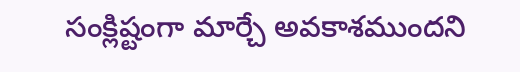సంక్లిష్టంగా మార్చే అవకాశముందని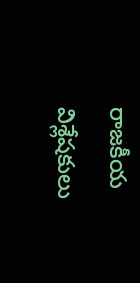రాజకీయ విశ్లేషకులు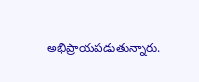అభిప్రాయపడుతున్నారు.